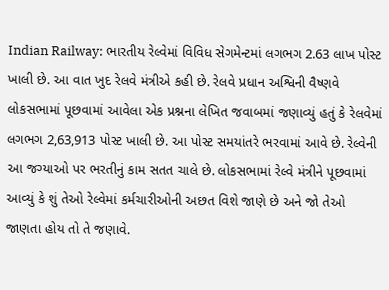Indian Railway: ભારતીય રેલ્વેમાં વિવિધ સેગમેન્ટમાં લગભગ 2.63 લાખ પોસ્ટ ખાલી છે. આ વાત ખુદ રેલવે મંત્રીએ કહી છે. રેલવે પ્રધાન અશ્વિની વૈષ્ણવે લોકસભામાં પૂછવામાં આવેલા એક પ્રશ્નના લેખિત જવાબમાં જણાવ્યું હતું કે રેલવેમાં લગભગ 2,63,913 પોસ્ટ ખાલી છે. આ પોસ્ટ સમયાંતરે ભરવામાં આવે છે. રેલ્વેની આ જગ્યાઓ પર ભરતીનું કામ સતત ચાલે છે. લોકસભામાં રેલ્વે મંત્રીને પૂછવામાં આવ્યું કે શું તેઓ રેલ્વેમાં કર્મચારીઓની અછત વિશે જાણે છે અને જો તેઓ જાણતા હોય તો તે જણાવે.